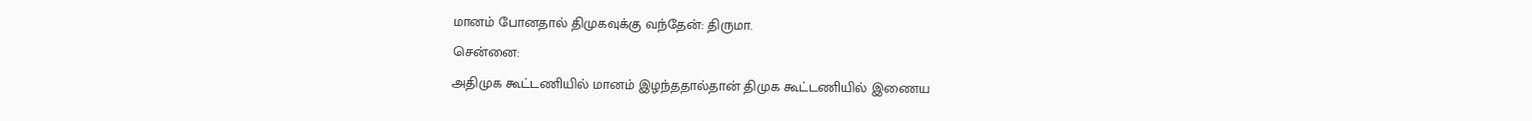மானம் போனதால் திமுகவுக்கு வந்தேன்: திருமா.
சென்னை:
அதிமுக கூட்டணியில் மானம் இழந்ததால்தான் திமுக கூட்டணியில் இணைய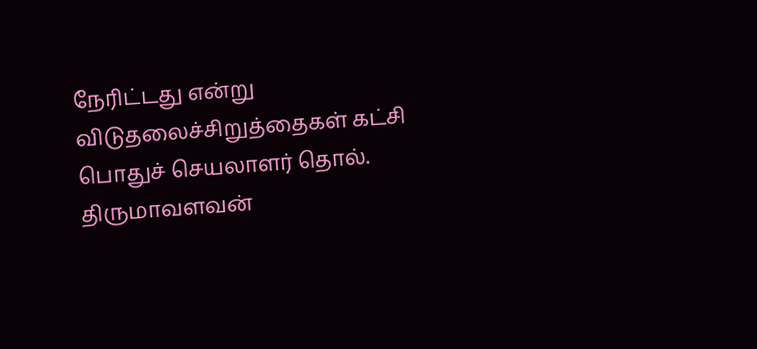நேரிட்டது என்று விடுதலைச்சிறுத்தைகள் கட்சி பொதுச் செயலாளர் தொல். திருமாவளவன்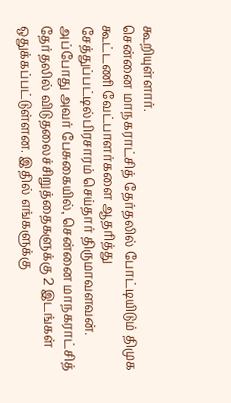கூறியுள்ளார்.
சென்னை மாநகராட்சித் தேர்தலில் போட்டியிடும் திமுக கூட்டணி வேட்பாளர்களை ஆதரித்து சேத்துப்பட்டில்பிரசாரம் செய்தார் திருமாவளவன். அப்போது அவர் பேசுகையில், சென்னை மாநகராட்சித் தேர்தலில் விடுதலைச்சிறுத்தைகளுக்கு 2 இடங்கள் ஒதுக்கப்பட்டுள்ளன. இதில் எங்களுக்கு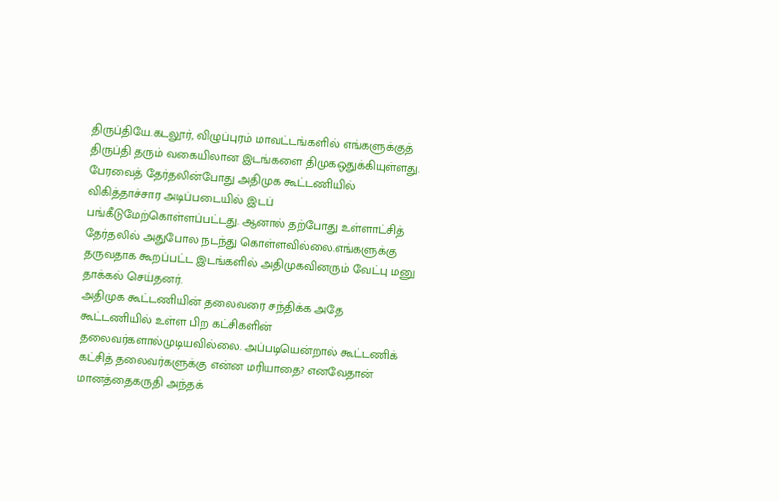திருப்தியே.கடலூர், விழுப்புரம் மாவட்டங்களில் எங்களுக்குத் திருப்தி தரும் வகையிலான இடங்களை திமுகஒதுக்கியுள்ளது.
பேரவைத் தேர்தலின்போது அதிமுக கூட்டணியில் விகித்தாச்சார அடிப்படையில் இடப் பங்கீடுமேற்கொள்ளப்பட்டது. ஆனால் தற்போது உள்ளாட்சித் தேர்தலில் அதுபோல நடந்து கொள்ளவில்லை.எங்களுக்கு தருவதாக கூறப்பட்ட இடங்களில் அதிமுகவினரும் வேட்பு மனு தாக்கல் செய்தனர்.
அதிமுக கூட்டணியின் தலைவரை சந்திக்க அதே கூட்டணியில் உள்ள பிற கட்சிகளின் தலைவர்களால்முடியவில்லை. அப்படியென்றால் கூட்டணிக் கட்சித் தலைவர்களுக்கு என்ன மரியாதை? எனவேதான் மானத்தைகருதி அந்தக்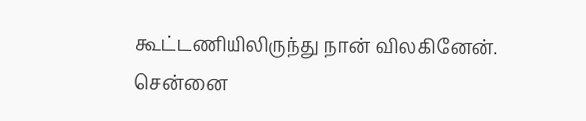கூட்டணியிலிருந்து நான் விலகினேன்.
சென்னை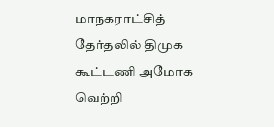மாநகராட்சித் தேர்தலில் திமுக கூட்டணி அமோக வெற்றி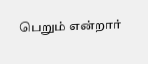பெறும் என்றார்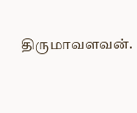திருமாவளவன்.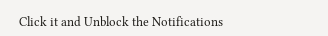Click it and Unblock the Notifications